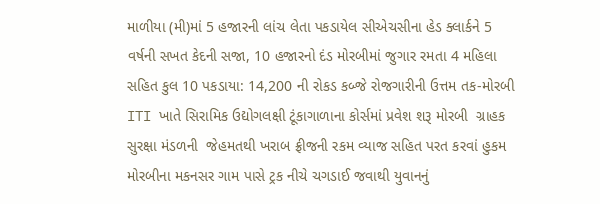માળીયા (મી)માં 5 હજારની લાંચ લેતા પકડાયેલ સીએચસીના હેડ ક્લાર્કને 5 વર્ષની સખત કેદની સજા, 10 હજારનો દંડ મોરબીમાં જુગાર રમતા 4 મહિલા સહિત કુલ 10 પકડાયા: 14,200 ની રોકડ કબ્જે રોજગારીની ઉત્તમ તક-મોરબી ITI ખાતે સિરામિક ઉદ્યોગલક્ષી ટૂંકાગાળાના કોર્સમાં પ્રવેશ શરૂ મોરબી  ગ્રાહક સુરક્ષા મંડળની  જેહમતથી ખરાબ ફ્રીજની રકમ વ્યાજ સહિત પરત કરવાં હુકમ મોરબીના મકનસર ગામ પાસે ટ્રક નીચે ચગડાઈ જવાથી યુવાનનું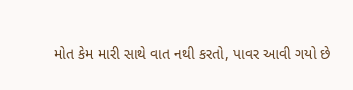મોત કેમ મારી સાથે વાત નથી કરતો, પાવર આવી ગયો છે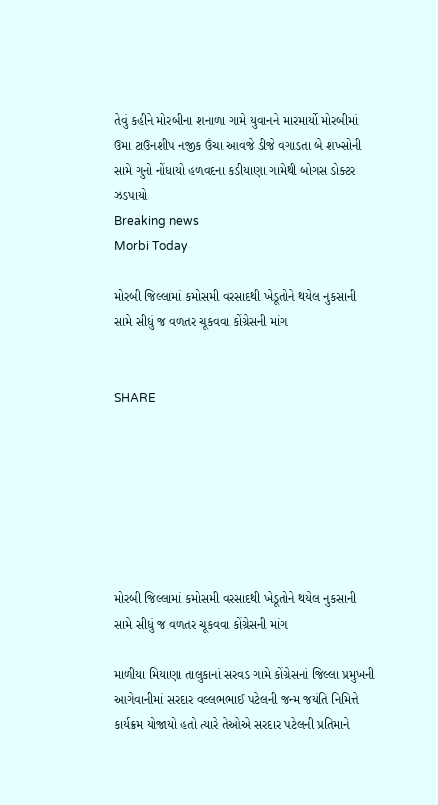તેવું કહીને મોરબીના શનાળા ગામે યુવાનને મારમાર્યો મોરબીમાં ઉમા ટાઉનશીપ નજીક ઉંચા આવજે ડીજે વગાડતા બે શખ્સોની સામે ગુનો નોંધાયો હળવદના કડીયાણા ગામેથી બોગસ ડોક્ટર ઝડપાયો
Breaking news
Morbi Today

મોરબી જિલ્લામાં કમોસમી વરસાદથી ખેડૂતોને થયેલ નુકસાની સામે સીધું જ વળતર ચૂકવવા કોંગ્રેસની માંગ


SHARE







મોરબી જિલ્લામાં કમોસમી વરસાદથી ખેડૂતોને થયેલ નુકસાની સામે સીધું જ વળતર ચૂકવવા કોંગ્રેસની માંગ

માળીયા મિયાણા તાલુકાનાં સરવડ ગામે કોંગ્રેસનાં જિલ્લા પ્રમુખની આગેવાનીમાં સરદાર વલ્લભભાઈ પટેલની જન્મ જયંતિ નિમિત્તે કાર્યક્રમ યોજાયો હતો ત્યારે તેઓએ સરદાર પટેલની પ્રતિમાને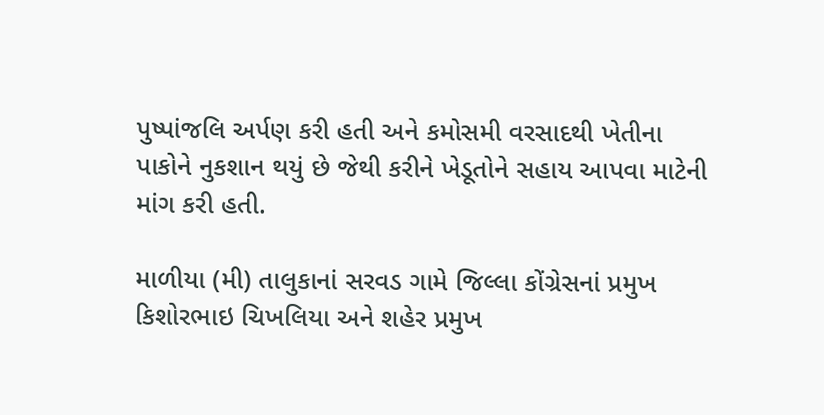પુષ્પાંજલિ અર્પણ કરી હતી અને કમોસમી વરસાદથી ખેતીના પાકોને નુકશાન થયું છે જેથી કરીને ખેડૂતોને સહાય આપવા માટેની માંગ કરી હતી.

માળીયા (મી) તાલુકાનાં સરવડ ગામે જિલ્લા કોંગ્રેસનાં પ્રમુખ કિશોરભાઇ ચિખલિયા અને શહેર પ્રમુખ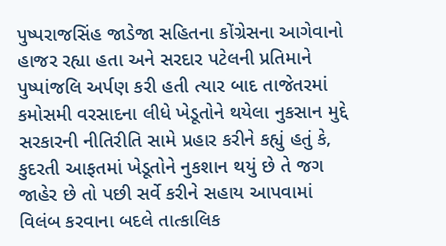પુષ્પરાજસિંહ જાડેજા સહિતના કોંગ્રેસના આગેવાનો હાજર રહ્યા હતા અને સરદાર પટેલની પ્રતિમાને પુષ્પાંજલિ અર્પણ કરી હતી ત્યાર બાદ તાજેતરમાં કમોસમી વરસાદના લીધે ખેડૂતોને થયેલા નુકસાન મુદ્દે સરકારની નીતિરીતિ સામે પ્રહાર કરીને કહ્યું હતું કે, કુદરતી આફતમાં ખેડૂતોને નુકશાન થયું છે તે જગ જાહેર છે તો પછી સર્વે કરીને સહાય આપવામાં વિલંબ કરવાના બદલે તાત્કાલિક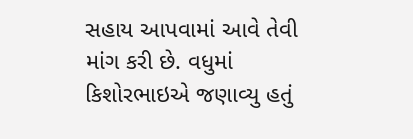સહાય આપવામાં આવે તેવી માંગ કરી છે. વધુમાં કિશોરભાઇએ જણાવ્યુ હતું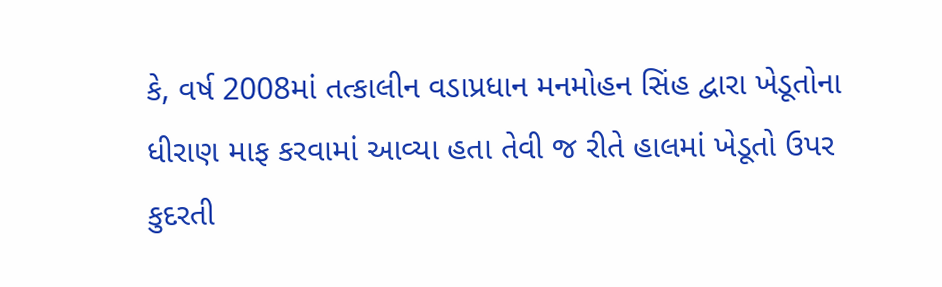કે, વર્ષ 2008માં તત્કાલીન વડાપ્રધાન મનમોહન સિંહ દ્વારા ખેડૂતોના ધીરાણ માફ કરવામાં આવ્યા હતા તેવી જ રીતે હાલમાં ખેડૂતો ઉપર કુદરતી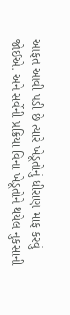આફત આવી પડી છે ત્યારે ખેડૂતોનું ધીરાણ માફ કરવું જોઈએ. અને સર્વેની પ્રક્રિયા વિના ખેડૂતોને થયેલ નુકસાની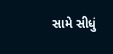સામે સીધું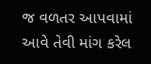જ વળતર આપવામાં આવે તેવી માંગ કરેલ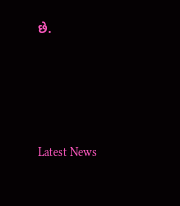છે.






Latest News